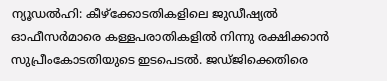ന്യൂഡൽഹി: കീഴ്ക്കോടതികളിലെ ജുഡീഷ്യൽ ഓഫീസർമാരെ കള്ളപരാതികളിൽ നിന്നു രക്ഷിക്കാൻ സുപ്രീംകോടതിയുടെ ഇടപെടൽ. ജഡ്ജിക്കെതിരെ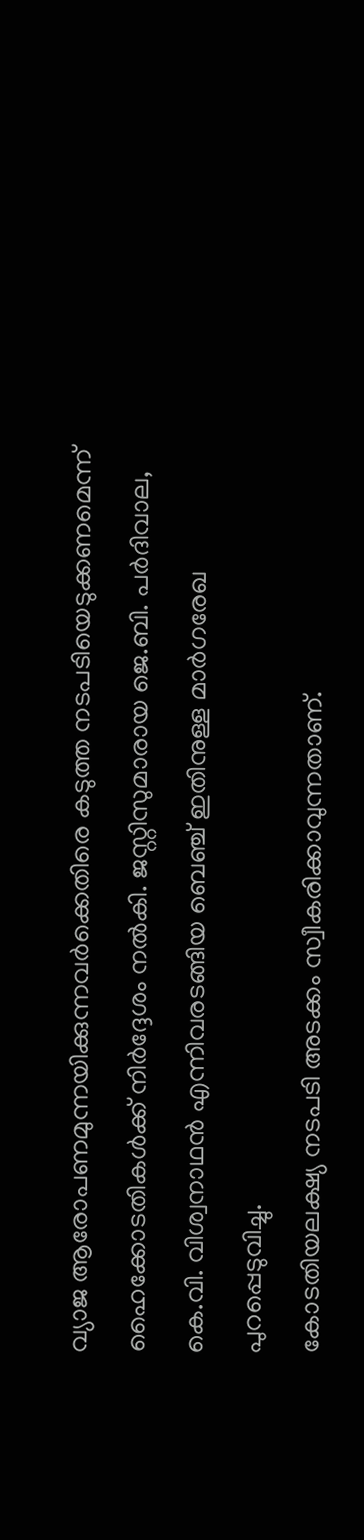വ്യാജ ആരോപണമുന്നയിക്കുന്നവർക്കെതിരെ കടുത്ത നടപടിയെടുക്കണമെന്ന് ഹൈക്കോടതികൾക്ക് നിർദ്ദേശം നൽകി. ജസ്റ്റിസുമാരായ ജെ.ബി. പർദിവാല, കെ.വി. വിശ്വനാഥൻ എന്നിവരടങ്ങിയ ബെഞ്ച് ഇതിനുള്ള മാർഗരേഖ പുറപ്പെടുവിച്ചു.
കോടതിയലക്ഷ്യ നടപടി അടക്കം സ്വീകരിക്കാവുന്നതാണ്.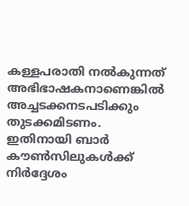കള്ളപരാതി നൽകുന്നത് അഭിഭാഷകനാണെങ്കിൽ അച്ചടക്കനടപടിക്കും തുടക്കമിടണം. ഇതിനായി ബാർ കൗൺസിലുകൾക്ക് നിർദ്ദേശം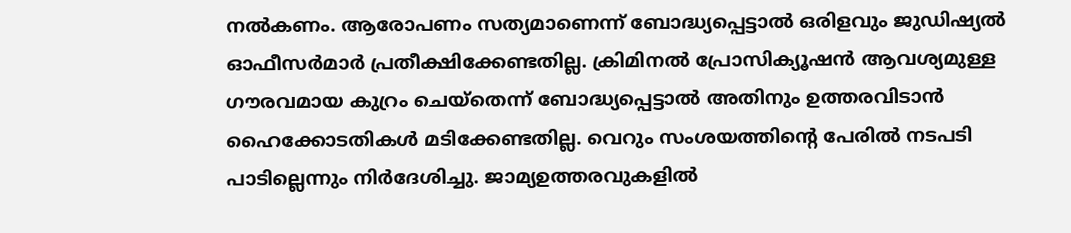നൽകണം. ആരോപണം സത്യമാണെന്ന് ബോദ്ധ്യപ്പെട്ടാൽ ഒരിളവും ജുഡിഷ്യൽ ഓഫീസർമാർ പ്രതീക്ഷിക്കേണ്ടതില്ല. ക്രിമിനൽ പ്രോസിക്യൂഷൻ ആവശ്യമുള്ള ഗൗരവമായ കുറ്രം ചെയ്തെന്ന് ബോദ്ധ്യപ്പെട്ടാൽ അതിനും ഉത്തരവിടാൻ ഹൈക്കോടതികൾ മടിക്കേണ്ടതില്ല. വെറും സംശയത്തിന്റെ പേരിൽ നടപടി പാടില്ലെന്നും നിർദേശിച്ചു. ജാമ്യഉത്തരവുകളിൽ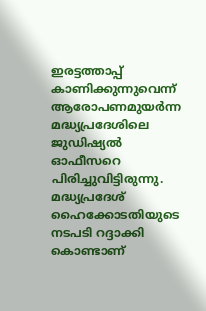ഇരട്ടത്താപ്പ് കാണിക്കുന്നുവെന്ന് ആരോപണമുയർന്ന മദ്ധ്യപ്രദേശിലെ ജുഡിഷ്യൽ ഓഫീസറെ പിരിച്ചുവിട്ടിരുന്നു. മദ്ധ്യപ്രദേശ് ഹൈക്കോടതിയുടെ നടപടി റദ്ദാക്കി കൊണ്ടാണ്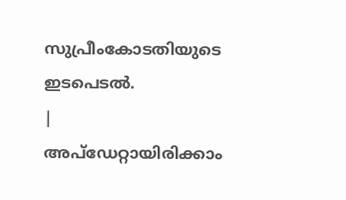സുപ്രീംകോടതിയുടെ ഇടപെടൽ.
|
അപ്ഡേറ്റായിരിക്കാം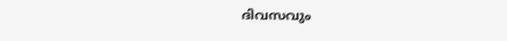ദിവസവും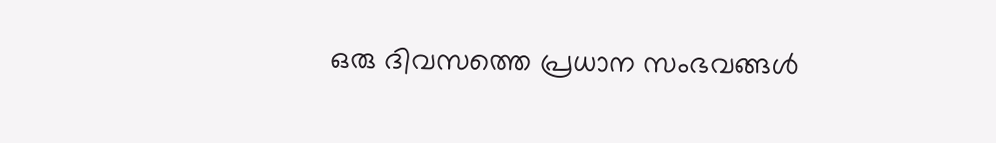ഒരു ദിവസത്തെ പ്രധാന സംഭവങ്ങൾ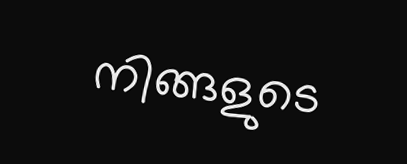നിങ്ങളുടെ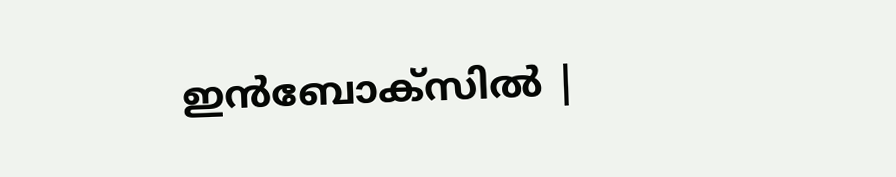ഇൻബോക്സിൽ |